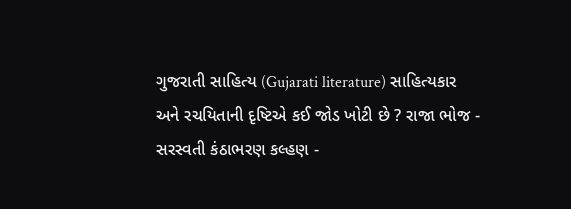ગુજરાતી સાહિત્ય (Gujarati literature) સાહિત્યકાર અને રચયિતાની દૃષ્ટિએ કઈ જોડ ખોટી છે ? રાજા ભોજ - સરસ્વતી કંઠાભરણ કલ્હણ -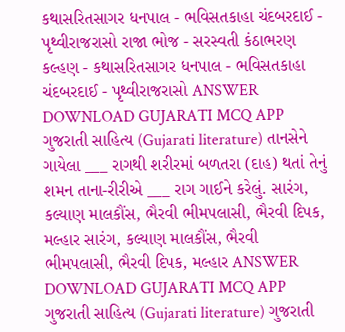કથાસરિતસાગર ધનપાલ - ભવિસતકાહા ચંદબરદાઈ - પૃથ્વીરાજરાસો રાજા ભોજ - સરસ્વતી કંઠાભરણ કલ્હણ - કથાસરિતસાગર ધનપાલ - ભવિસતકાહા ચંદબરદાઈ - પૃથ્વીરાજરાસો ANSWER DOWNLOAD GUJARATI MCQ APP
ગુજરાતી સાહિત્ય (Gujarati literature) તાનસેને ગાયેલા ___ રાગથી શરીરમાં બળતરા (દાહ) થતાં તેનું શમન તાના-રીરીએ ___ રાગ ગાઈને કરેલું. સારંગ, કલ્યાણ માલકૌંસ, ભૈરવી ભીમપલાસી, ભૈરવી દિપક, મલ્હાર સારંગ, કલ્યાણ માલકૌંસ, ભૈરવી ભીમપલાસી, ભૈરવી દિપક, મલ્હાર ANSWER DOWNLOAD GUJARATI MCQ APP
ગુજરાતી સાહિત્ય (Gujarati literature) ગુજરાતી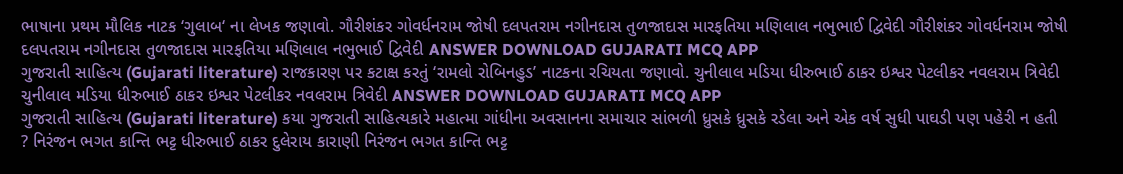ભાષાના પ્રથમ મૌલિક નાટક ‘ગુલાબ‘ ના લેખક જણાવો. ગૌરીશંકર ગોવર્ધનરામ જોષી દલપતરામ નગીનદાસ તુળજાદાસ મારફતિયા મણિલાલ નભુભાઈ દ્વિવેદી ગૌરીશંકર ગોવર્ધનરામ જોષી દલપતરામ નગીનદાસ તુળજાદાસ મારફતિયા મણિલાલ નભુભાઈ દ્વિવેદી ANSWER DOWNLOAD GUJARATI MCQ APP
ગુજરાતી સાહિત્ય (Gujarati literature) રાજકારણ પર કટાક્ષ કરતું ‘રામલો રોબિનહુડ’ નાટકના રચિયતા જણાવો. ચુનીલાલ મડિયા ધીરુભાઈ ઠાકર ઇશ્વર પેટલીકર નવલરામ ત્રિવેદી ચુનીલાલ મડિયા ધીરુભાઈ ઠાકર ઇશ્વર પેટલીકર નવલરામ ત્રિવેદી ANSWER DOWNLOAD GUJARATI MCQ APP
ગુજરાતી સાહિત્ય (Gujarati literature) કયા ગુજરાતી સાહિત્યકારે મહાત્મા ગાંધીના અવસાનના સમાચાર સાંભળી ધ્રુસકે ધ્રુસકે રડેલા અને એક વર્ષ સુધી પાઘડી પણ પહેરી ન હતી ? નિરંજન ભગત કાન્તિ ભટ્ટ ધીરુભાઈ ઠાકર દુલેરાય કારાણી નિરંજન ભગત કાન્તિ ભટ્ટ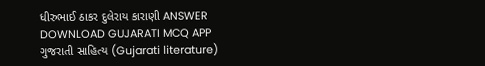ધીરુભાઈ ઠાકર દુલેરાય કારાણી ANSWER DOWNLOAD GUJARATI MCQ APP
ગુજરાતી સાહિત્ય (Gujarati literature)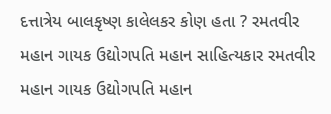દત્તાત્રેય બાલકૃષ્ણ કાલેલકર કોણ હતા ? રમતવીર મહાન ગાયક ઉદ્યોગપતિ મહાન સાહિત્યકાર રમતવીર મહાન ગાયક ઉદ્યોગપતિ મહાન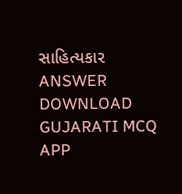સાહિત્યકાર ANSWER DOWNLOAD GUJARATI MCQ APP